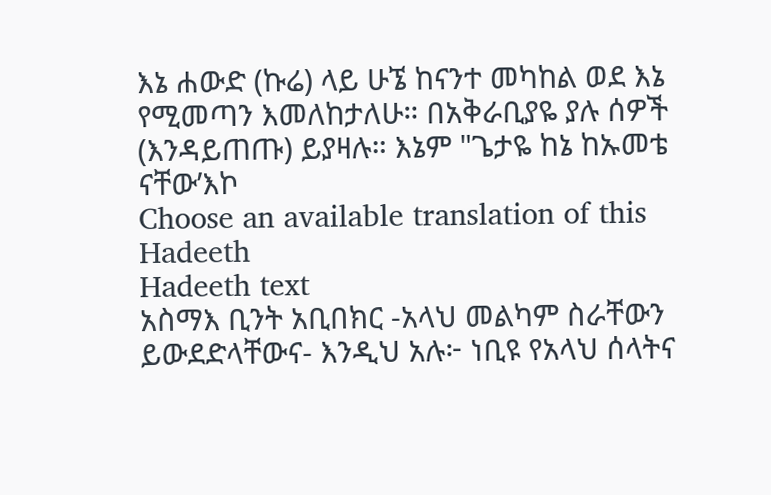እኔ ሐውድ (ኩሬ) ላይ ሁኜ ከናንተ መካከል ወደ እኔ የሚመጣን እመለከታለሁ። በአቅራቢያዬ ያሉ ሰዎች (እንዳይጠጡ) ይያዛሉ። እኔም "ጌታዬ ከኔ ከኡመቴ ናቸው’እኮ
Choose an available translation of this Hadeeth
Hadeeth text
አስማእ ቢንት አቢበክር -አላህ መልካም ስራቸውን ይውደድላቸውና- እንዲህ አሉ፦ ነቢዩ የአላህ ሰላትና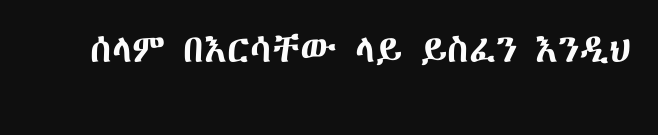ሰላም በእርሳቸው ላይ ይስፈን እንዲህ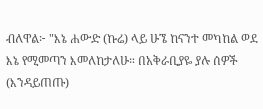ብለዋል፦ "እኔ ሐውድ (ኩሬ) ላይ ሁኜ ከናንተ መካከል ወደ እኔ የሚመጣን እመለከታለሁ። በአቅራቢያዬ ያሉ ሰዎች (እንዳይጠጡ)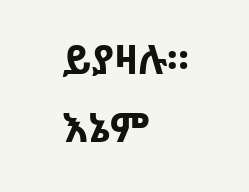ይያዛሉ። እኔም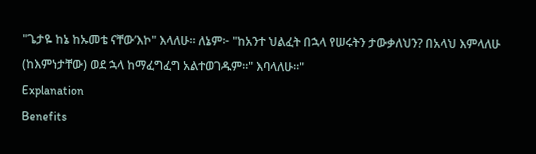"ጌታዬ ከኔ ከኡመቴ ናቸው’እኮ" እላለሁ። ለኔም፦ "ከአንተ ህልፈት በኋላ የሠሩትን ታውቃለህን? በአላህ እምላለሁ (ከእምነታቸው) ወደ ኋላ ከማፈግፈግ አልተወገዱም።" እባላለሁ።"
Explanation
Benefits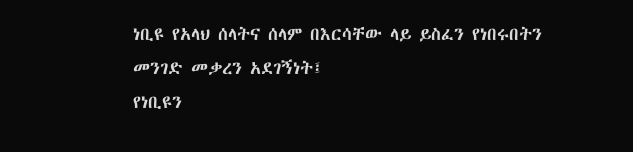ነቢዩ የአላህ ሰላትና ሰላም በእርሳቸው ላይ ይስፈን የነበሩበትን መንገድ መቃረን አደገኝነት፤
የነቢዩን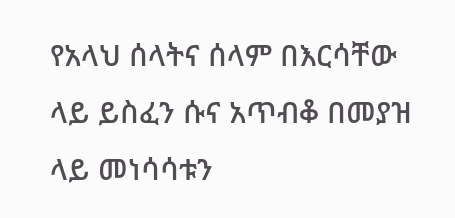የአላህ ሰላትና ሰላም በእርሳቸው ላይ ይስፈን ሱና አጥብቆ በመያዝ ላይ መነሳሳቱን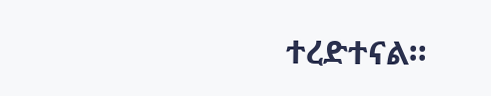ተረድተናል።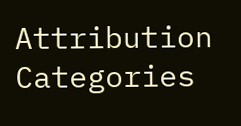Attribution
Categories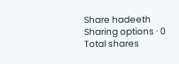Share hadeeth
Sharing options · 0 Total shares